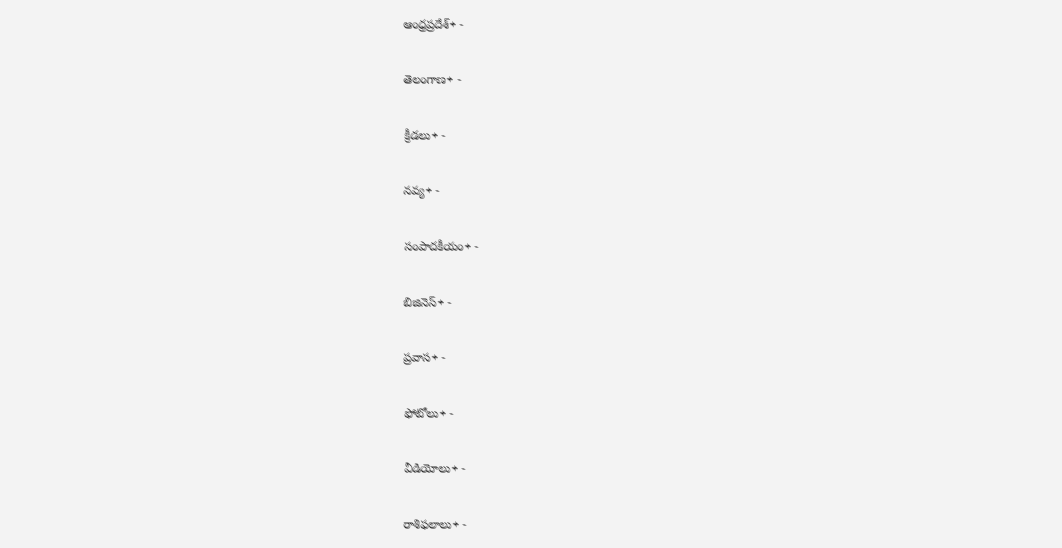ఆంధ్రప్రదేశ్+ -

తెలంగాణ+ -

క్రీడలు+ -

నవ్య+ -

సంపాదకీయం+ -

బిజినెస్+ -

ప్రవాస+ -

ఫోటోలు+ -

వీడియోలు+ -

రాశిఫలాలు+ -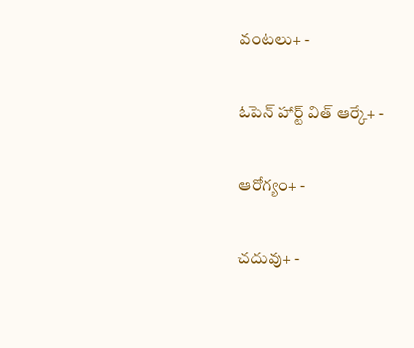వంటలు+ -

ఓపెన్ హార్ట్ విత్ ఆర్కే+ -

ఆరోగ్యం+ -

చదువు+ -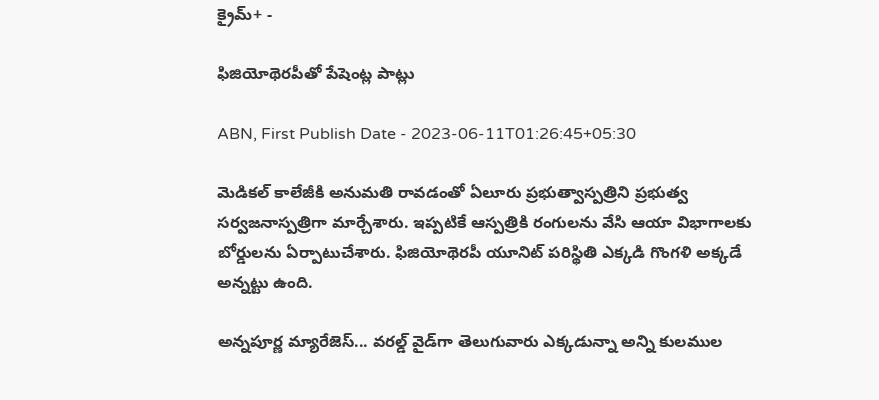క్రైమ్+ -

ఫిజియోథెరపీతో పేషెంట్ల పాట్లు

ABN, First Publish Date - 2023-06-11T01:26:45+05:30

మెడికల్‌ కాలేజీకి అనుమతి రావడంతో ఏలూరు ప్రభుత్వాస్పత్రిని ప్రభుత్వ సర్వజనాస్పత్రిగా మార్చేశారు. ఇప్పటికే ఆస్పత్రికి రంగులను వేసి ఆయా విభాగాలకు బోర్డులను ఏర్పాటుచేశారు. ఫిజియోథెరపీ యూనిట్‌ పరిస్థితి ఎక్కడి గొంగళి అక్కడే అన్నట్టు ఉంది.

అన్నపూర్ణ మ్యారేజెస్... వరల్డ్ వైడ్‌గా తెలుగువారు ఎక్కడున్నా అన్ని కులముల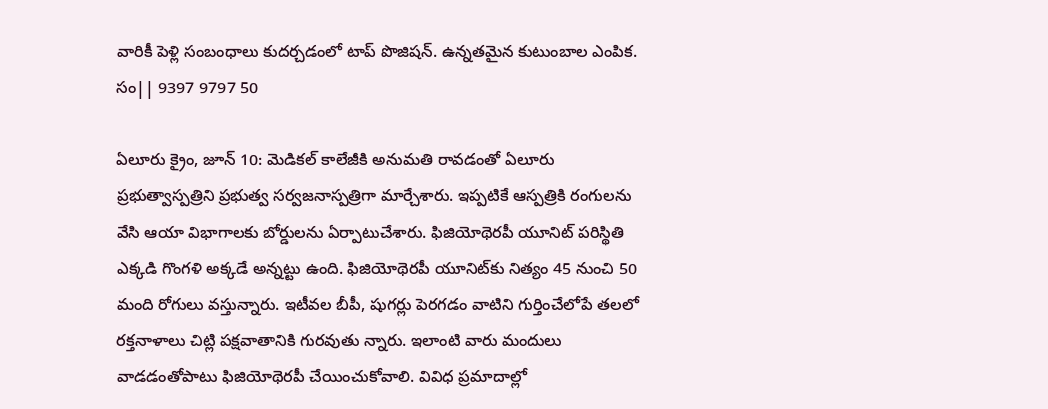వారికీ పెళ్లి సంబంధాలు కుదర్చడంలో టాప్ పొజిషన్. ఉన్నతమైన కుటుంబాల ఎంపిక. సం|| 9397 9797 50

ఏలూరు క్రైం, జూన్‌ 10: మెడికల్‌ కాలేజీకి అనుమతి రావడంతో ఏలూరు ప్రభుత్వాస్పత్రిని ప్రభుత్వ సర్వజనాస్పత్రిగా మార్చేశారు. ఇప్పటికే ఆస్పత్రికి రంగులను వేసి ఆయా విభాగాలకు బోర్డులను ఏర్పాటుచేశారు. ఫిజియోథెరపీ యూనిట్‌ పరిస్థితి ఎక్కడి గొంగళి అక్కడే అన్నట్టు ఉంది. ఫిజియోథెరపీ యూనిట్‌కు నిత్యం 45 నుంచి 50 మంది రోగులు వస్తున్నారు. ఇటీవల బీపీ, షుగర్లు పెరగడం వాటిని గుర్తించేలోపే తలలో రక్తనాళాలు చిట్లి పక్షవాతానికి గురవుతు న్నారు. ఇలాంటి వారు మందులు వాడడంతోపాటు ఫిజియోథెరపీ చేయించుకోవాలి. వివిధ ప్రమాదాల్లో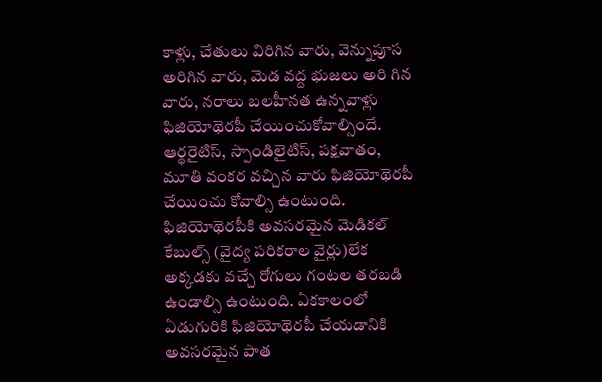కాళ్లు, చేతులు విరిగిన వారు, వెన్నుపూస అరిగిన వారు, మెడ వద్ద భుజలు అరి గిన వారు, నరాలు బలహీనత ఉన్నవాళ్లు ఫిజియోథెరపీ చేయించుకోవాల్సిందే. ఆర్థరైటిస్‌, స్పాండిలైటిస్‌, పక్షవాతం, మూతి వంకర వచ్చిన వారు ఫిజియోథెరపీ చేయించు కోవాల్సి ఉంటుంది. ఫిజియోథెరపీకి అవసరమైన మెడికల్‌ కేబుల్స్‌ (వైద్య పరికరాల వైర్లు)లేక అక్కడకు వచ్చే రోగులు గంటల తరబడి ఉండాల్సి ఉంటుంది. ఏకకాలంలో ఏడుగురికి ఫిజియోథెరపీ చేయడానికి అవసరమైన పాత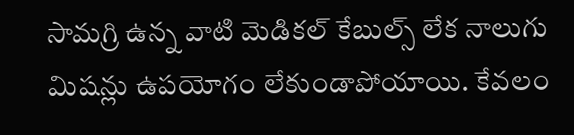సామగ్రి ఉన్న వాటి మెడికల్‌ కేబుల్స్‌ లేక నాలుగు మిషన్లు ఉపయోగం లేకుండాపోయాయి. కేవలం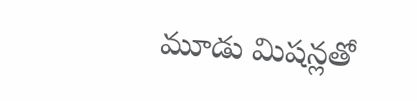మూడు మిషన్లతో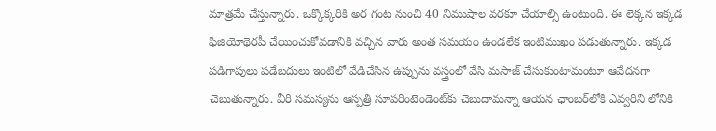మాత్రమే చేస్తున్నారు. ఒక్కొక్కరికి అర గంట నుంచి 40 నిముషాల వరకూ చేయాల్సి ఉంటుంది. ఈ లెక్కన ఇక్కడ ఫిజియోథెరపీ చేయించుకోవడానికి వచ్చిన వారు అంత సమయం ఉండలేక ఇంటిముఖం పడుతున్నారు. ఇక్కడ పడిగాపులు పడేబదులు ఇంటిలో వేడిచేసిన ఉప్పును వస్త్రంలో వేసి మసాజ్‌ చేసుకుంటామంటూ ఆవేదనగా చెబుతున్నారు. వీరి సమస్యను ఆస్పత్రి సూపరింటెండెంట్‌కు చెబుదామన్నా ఆయన ఛాంబర్‌లోకి ఎవ్వరిని లోనికి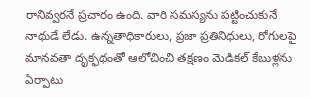రానివ్వరనే ప్రచారం ఉంది. వారి సమస్యను పట్టించుకునే నాథుడే లేడు. ఉన్నతాధికారులు, ప్రజా ప్రతినిధులు, రోగులపై మానవతా దృక్ఫథంతో ఆలోచించి తక్షణం మెడికల్‌ కేబుళ్లను ఏర్పాటు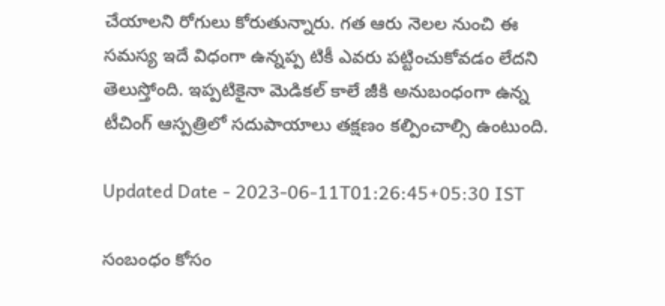చేయాలని రోగులు కోరుతున్నారు. గత ఆరు నెలల నుంచి ఈ సమస్య ఇదే విధంగా ఉన్నప్ప టికీ ఎవరు పట్టించుకోవడం లేదని తెలుస్తోంది. ఇప్పటికైనా మెడికల్‌ కాలే జీకి అనుబంధంగా ఉన్న టీచింగ్‌ ఆస్పత్రిలో సదుపాయాలు తక్షణం కల్పించాల్సి ఉంటుంది.

Updated Date - 2023-06-11T01:26:45+05:30 IST

సంబంధం కోసం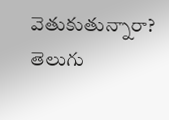వెతుకుతున్నారా? తెలుగు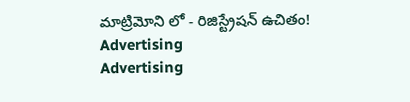మాట్రిమోని లో - రిజిస్ట్రేషన్ ఉచితం!
Advertising
Advertising